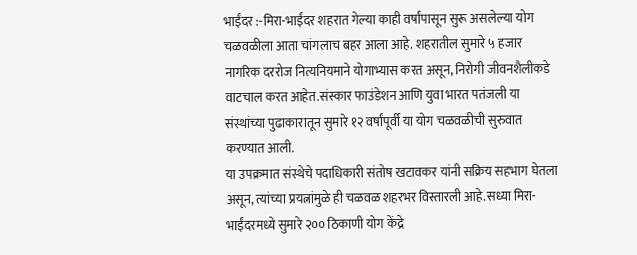भाईंदर :-मिरा-भाईंदर शहरात गेल्या काही वर्षांपासून सुरू असलेल्या योग चळवळीला आता चांगलाच बहर आला आहे. शहरातील सुमारे ५ हजार नागरिक दररोज नित्यनियमाने योगाभ्यास करत असून, निरोगी जीवनशैलीकडे वाटचाल करत आहेत.संस्कार फाउंडेशन आणि युवा भारत पतंजली या संस्थांच्या पुढाकारातून सुमारे १२ वर्षांपूर्वी या योग चळवळीची सुरुवात करण्यात आली.
या उपक्रमात संस्थेचे पदाधिकारी संतोष खटावकर यांनी सक्रिय सहभाग घेतला असून, त्यांच्या प्रयत्नांमुळे ही चळवळ शहरभर विस्तारली आहे.सध्या मिरा-भाईंदरमध्ये सुमारे २०० ठिकाणी योग केंद्रे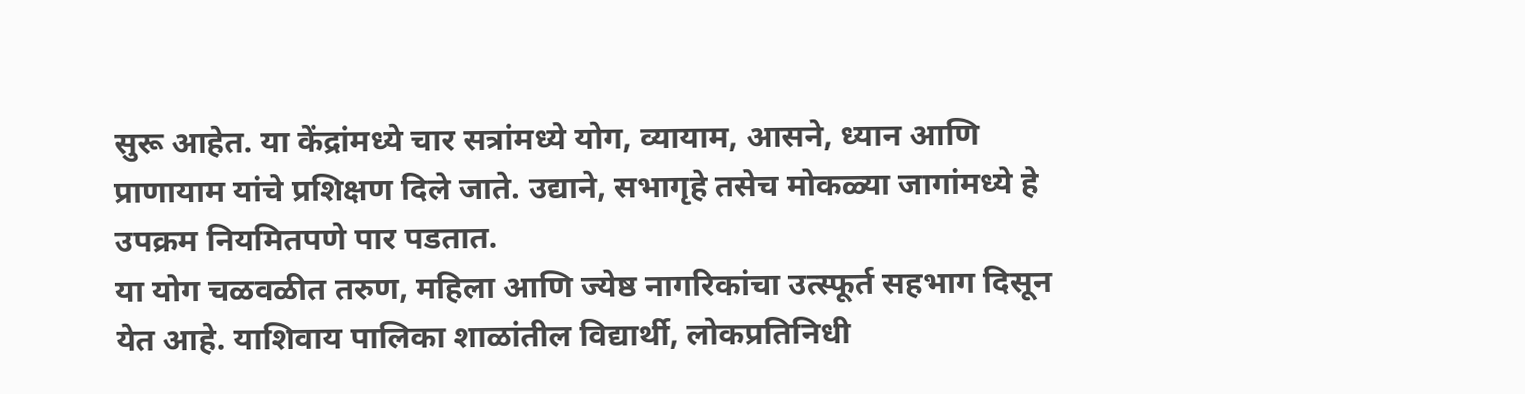सुरू आहेत. या केंद्रांमध्ये चार सत्रांमध्ये योग, व्यायाम, आसने, ध्यान आणि प्राणायाम यांचे प्रशिक्षण दिले जाते. उद्याने, सभागृहे तसेच मोकळ्या जागांमध्ये हे उपक्रम नियमितपणे पार पडतात.
या योग चळवळीत तरुण, महिला आणि ज्येष्ठ नागरिकांचा उत्स्फूर्त सहभाग दिसून येत आहे. याशिवाय पालिका शाळांतील विद्यार्थी, लोकप्रतिनिधी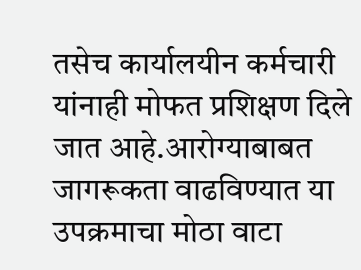तसेच कार्यालयीन कर्मचारी यांनाही मोफत प्रशिक्षण दिले जात आहे.आरोग्याबाबत जागरूकता वाढविण्यात या उपक्रमाचा मोठा वाटा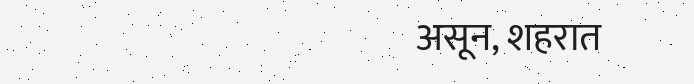असून, शहरात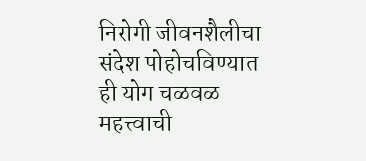निरोगी जीवनशैलीचा संदेश पोहोचविण्यात ही योग चळवळ महत्त्वाची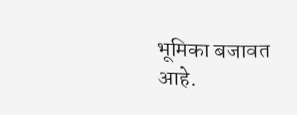भूमिका बजावत आहे.